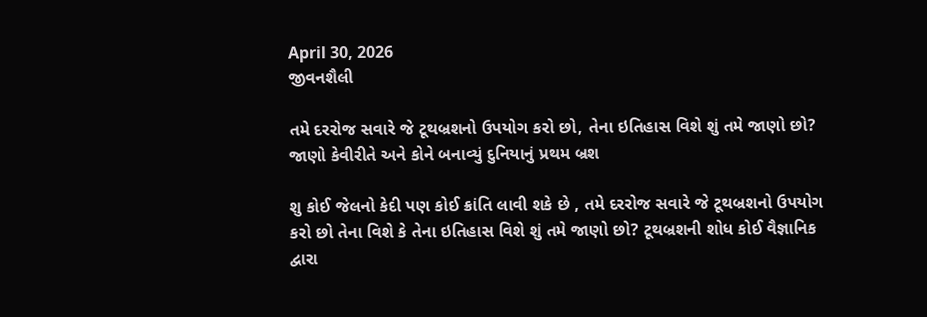April 30, 2026
જીવનશૈલી

તમે દરરોજ સવારે જે ટૂથબ્રશનો ઉપયોગ કરો છો, તેના ઇતિહાસ વિશે શું તમે જાણો છો? જાણો કેવીરીતે અને કોને બનાવ્યું દુનિયાનું પ્રથમ બ્રશ

શુ કોઈ જેલનો કેદી પણ કોઈ ક્રાંતિ લાવી શકે છે , તમે દરરોજ સવારે જે ટૂથબ્રશનો ઉપયોગ કરો છો તેના વિશે કે તેના ઇતિહાસ વિશે શું તમે જાણો છો? ટૂથબ્રશની શોધ કોઈ વૈજ્ઞાનિક દ્વારા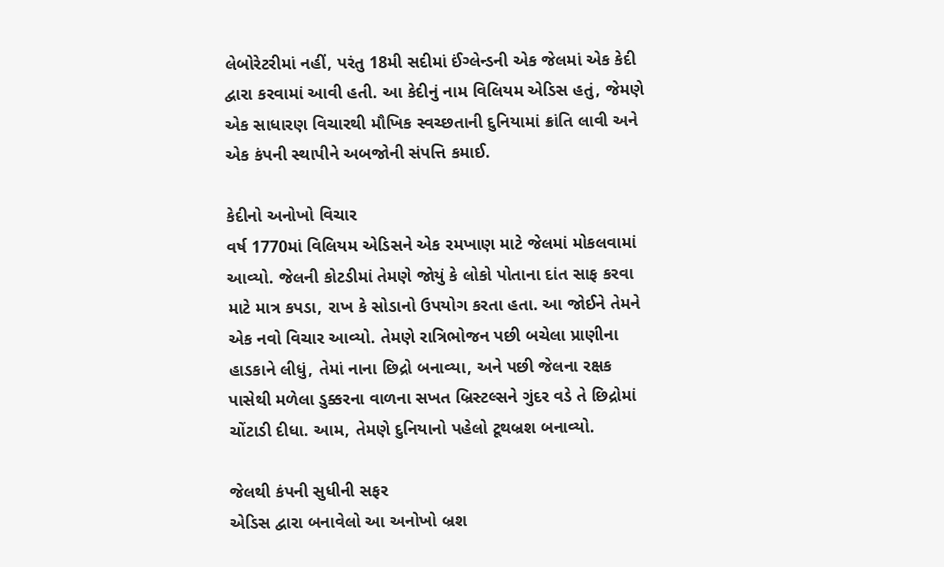લેબોરેટરીમાં નહીં, પરંતુ 18મી સદીમાં ઈંગ્લેન્ડની એક જેલમાં એક કેદી દ્વારા કરવામાં આવી હતી. આ કેદીનું નામ વિલિયમ એડિસ હતું, જેમણે એક સાધારણ વિચારથી મૌખિક સ્વચ્છતાની દુનિયામાં ક્રાંતિ લાવી અને એક કંપની સ્થાપીને અબજોની સંપત્તિ કમાઈ.

કેદીનો અનોખો વિચાર
વર્ષ 1770માં વિલિયમ એડિસને એક રમખાણ માટે જેલમાં મોકલવામાં આવ્યો. જેલની કોટડીમાં તેમણે જોયું કે લોકો પોતાના દાંત સાફ કરવા માટે માત્ર કપડા, રાખ કે સોડાનો ઉપયોગ કરતા હતા. આ જોઈને તેમને એક નવો વિચાર આવ્યો. તેમણે રાત્રિભોજન પછી બચેલા પ્રાણીના હાડકાને લીધું, તેમાં નાના છિદ્રો બનાવ્યા, અને પછી જેલના રક્ષક પાસેથી મળેલા ડુક્કરના વાળના સખત બ્રિસ્ટલ્સને ગુંદર વડે તે છિદ્રોમાં ચોંટાડી દીધા. આમ, તેમણે દુનિયાનો પહેલો ટૂથબ્રશ બનાવ્યો.

જેલથી કંપની સુધીની સફર
એડિસ દ્વારા બનાવેલો આ અનોખો બ્રશ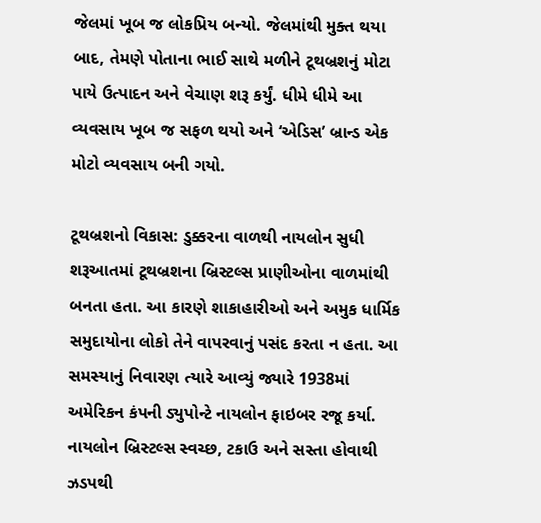જેલમાં ખૂબ જ લોકપ્રિય બન્યો. જેલમાંથી મુક્ત થયા બાદ, તેમણે પોતાના ભાઈ સાથે મળીને ટૂથબ્રશનું મોટા પાયે ઉત્પાદન અને વેચાણ શરૂ કર્યું. ધીમે ધીમે આ વ્યવસાય ખૂબ જ સફળ થયો અને ‘એડિસ’ બ્રાન્ડ એક મોટો વ્યવસાય બની ગયો.

ટૂથબ્રશનો વિકાસ: ડુક્કરના વાળથી નાયલોન સુધી
શરૂઆતમાં ટૂથબ્રશના બ્રિસ્ટલ્સ પ્રાણીઓના વાળમાંથી બનતા હતા. આ કારણે શાકાહારીઓ અને અમુક ધાર્મિક સમુદાયોના લોકો તેને વાપરવાનું પસંદ કરતા ન હતા. આ સમસ્યાનું નિવારણ ત્યારે આવ્યું જ્યારે 1938માં અમેરિકન કંપની ડ્યુપોન્ટે નાયલોન ફાઇબર રજૂ કર્યા. નાયલોન બ્રિસ્ટલ્સ સ્વચ્છ, ટકાઉ અને સસ્તા હોવાથી ઝડપથી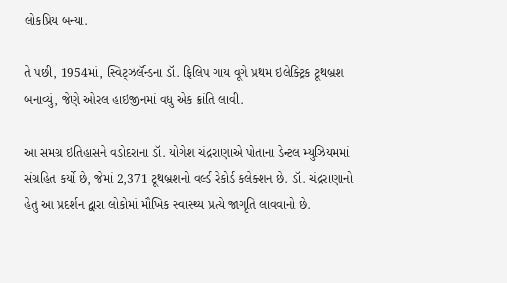લોકપ્રિય બન્યા.

તે પછી, 1954માં, સ્વિટ્ઝર્લૅન્ડના ડૉ. ફિલિપ ગાય વૂગે પ્રથમ ઇલેક્ટ્રિક ટૂથબ્રશ બનાવ્યું, જેણે ઓરલ હાઇજીનમાં વધુ એક ક્રાંતિ લાવી.

આ સમગ્ર ઇતિહાસને વડોદરાના ડૉ. યોગેશ ચંદ્રરાણાએ પોતાના ડેન્ટલ મ્યુઝિયમમાં સંગ્રહિત કર્યો છે, જેમાં 2,371 ટૂથબ્રશનો વર્લ્ડ રેકોર્ડ કલેક્શન છે. ડૉ. ચંદ્રરાણાનો હેતુ આ પ્રદર્શન દ્વારા લોકોમાં મૌખિક સ્વાસ્થ્ય પ્રત્યે જાગૃતિ લાવવાનો છે.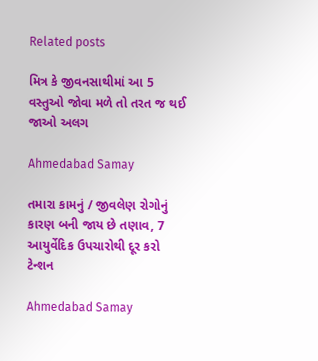Related posts

મિત્ર કે જીવનસાથીમાં આ 5 વસ્તુઓ જોવા મળે તો તરત જ થઈ જાઓ અલગ

Ahmedabad Samay

તમારા કામનું / જીવલેણ રોગોનું કારણ બની જાય છે તણાવ, 7 આયુર્વેદિક ઉપચારોથી દૂર કરો ટેન્શન

Ahmedabad Samay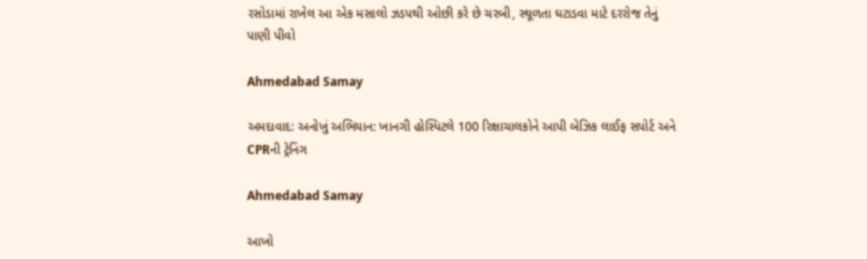રસોડામાં રાખેલ આ એક મસાલો ઝડપથી ઓછી કરે છે ચરબી, સ્થૂળતા ઘટાડવા માટે દરરોજ તેનું પાણી પીવો

Ahmedabad Samay

અમદાવાદ: અનોખું અભિયાન: ખાનગી હોસ્પિટલે 100 રિક્ષાચાલકોને આપી બેઝિક લાઈફ સપોર્ટ અને CPRની ટ્રેનિંગ

Ahmedabad Samay

આખો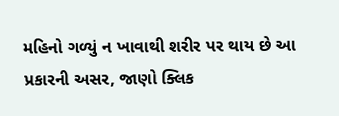મહિનો ગળ્યું ન ખાવાથી શરીર પર થાય છે આ પ્રકારની અસર, જાણો ક્લિક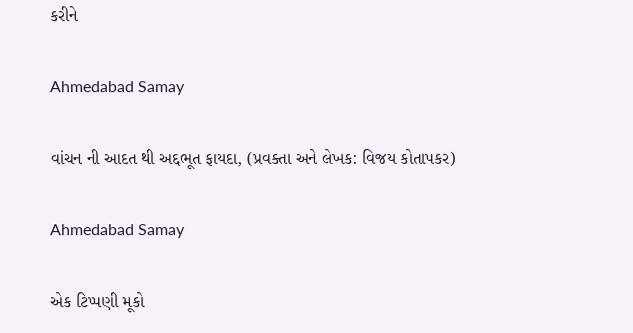કરીને

Ahmedabad Samay

વાંચન ની આદત થી અદ્દભૂત ફાયદા, (પ્રવક્તા અને લેખક: વિજય કોતાપકર)

Ahmedabad Samay

એક ટિપ્પણી મૂકો